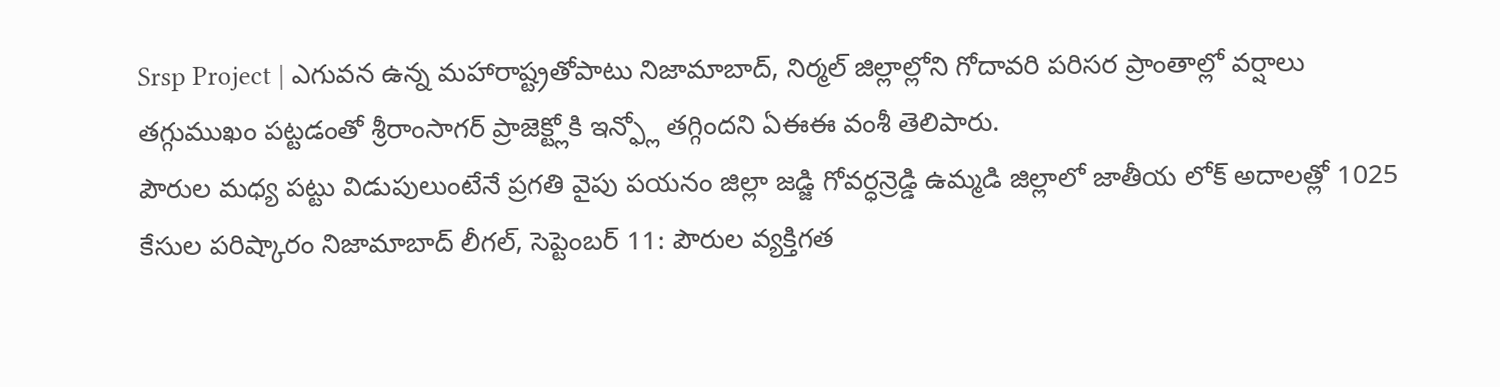Srsp Project | ఎగువన ఉన్న మహారాష్ట్రతోపాటు నిజామాబాద్, నిర్మల్ జిల్లాల్లోని గోదావరి పరిసర ప్రాంతాల్లో వర్షాలు తగ్గుముఖం పట్టడంతో శ్రీరాంసాగర్ ప్రాజెక్ట్లోకి ఇన్ఫ్లో తగ్గిందని ఏఈఈ వంశీ తెలిపారు.
పౌరుల మధ్య పట్టు విడుపులుంటేనే ప్రగతి వైపు పయనం జిల్లా జడ్జి గోవర్ధన్రెడ్డి ఉమ్మడి జిల్లాలో జాతీయ లోక్ అదాలత్లో 1025 కేసుల పరిష్కారం నిజామాబాద్ లీగల్, సెప్టెంబర్ 11: పౌరుల వ్యక్తిగత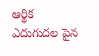ఆర్థిక ఎదుగుదల పైన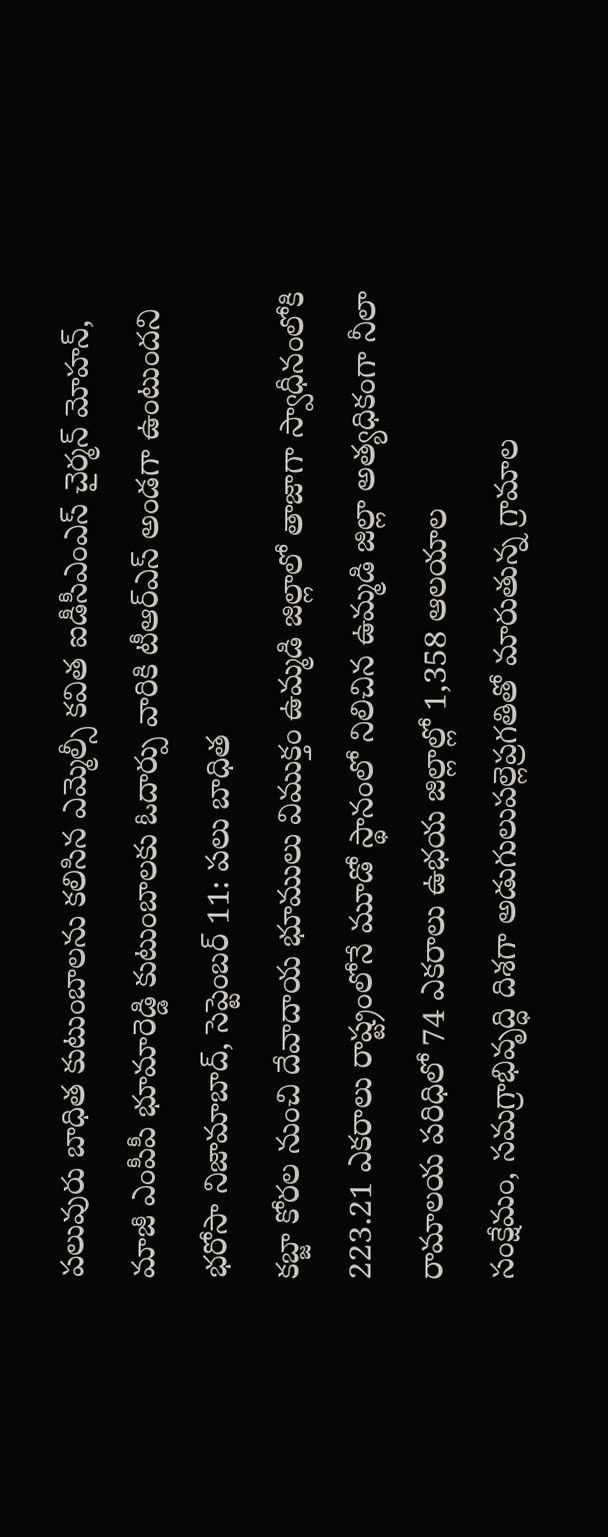పలువురు బాధిత కుటుంబాలను కలిసిన ఎమ్మెల్సీ కవిత ఐడీసీఎంఎస్ చైర్మన్ మోహన్, మాజీ ఎంపీపీ భూమారెడ్డి కుటుంబాలకు ఓదార్పు వారికి టీఆర్ఎస్ అండగా ఉంటుందని భరోసా నిజామాబాద్, సెప్టెంబర్ 11: పలు బాధిత
కబ్జా కోరల నుంచి దేవాదాయ భూములు విముక్తం ఉమ్మడి జిల్లాలో తాజాగా స్వాధీనంలోకి 223.21 ఎకరాలు రాష్ట్రంలోనే మూడో స్థానంలో నిలిచిన ఉమ్మడి జిల్లా అత్యధికంగా నీలా రామాలయ పరిధిలో 74 ఎకరాలు ఉభయ జిల్లాల్లో 1,358 ఆలయాల
సంక్షేమం, సమగ్రాభివృద్ధి దిశగా అడుగులుపల్లెప్రగతితో మారుతున్న గ్రామాల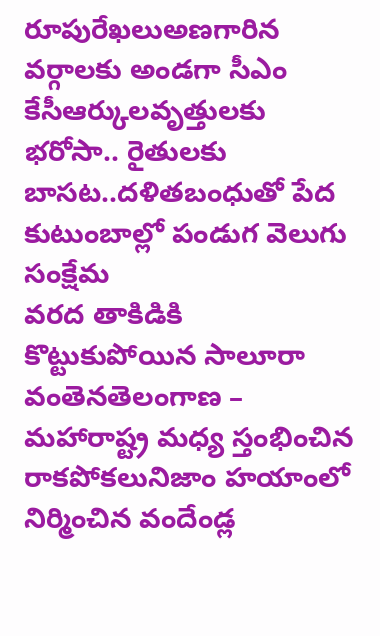రూపురేఖలుఅణగారిన వర్గాలకు అండగా సీఎం కేసీఆర్కులవృత్తులకు భరోసా.. రైతులకు బాసట..దళితబంధుతో పేద కుటుంబాల్లో పండుగ వెలుగు సంక్షేమ
వరద తాకిడికి కొట్టుకుపోయిన సాలూరా వంతెనతెలంగాణ – మహారాష్ట్ర మధ్య స్తంభించిన రాకపోకలునిజాం హయాంలో నిర్మించిన వందేండ్ల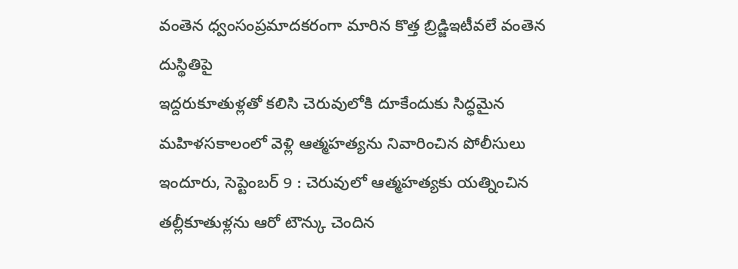వంతెన ధ్వంసంప్రమాదకరంగా మారిన కొత్త బ్రిడ్జిఇటీవలే వంతెన దుస్థితిపై
ఇద్దరుకూతుళ్లతో కలిసి చెరువులోకి దూకేందుకు సిద్ధమైన మహిళసకాలంలో వెళ్లి ఆత్మహత్యను నివారించిన పోలీసులు ఇందూరు, సెప్టెంబర్ 9 : చెరువులో ఆత్మహత్యకు యత్నించిన తల్లీకూతుళ్లను ఆరో టౌన్కు చెందిన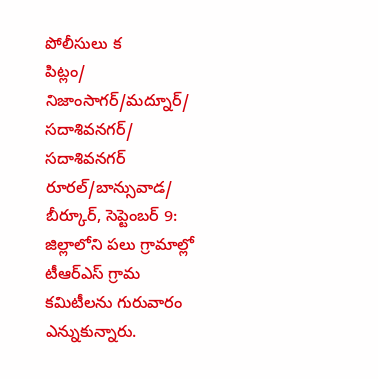పోలీసులు క
పిట్లం/ నిజాంసాగర్/మద్నూర్/ సదాశివనగర్/ సదాశివనగర్ రూరల్/బాన్సువాడ/ బీర్కూర్, సెప్టెంబర్ 9: జిల్లాలోని పలు గ్రామాల్లో టీఆర్ఎస్ గ్రామ కమిటీలను గురువారం ఎన్నుకున్నారు.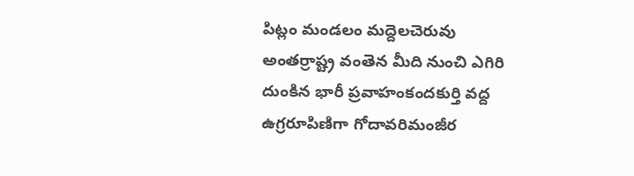పిట్లం మండలం మద్దెలచెరువు
అంతర్రాష్ట్ర వంతెన మీది నుంచి ఎగిరి దుంకిన భారీ ప్రవాహంకందకుర్తి వద్ద ఉగ్రరూపిణిగా గోదావరిమంజీర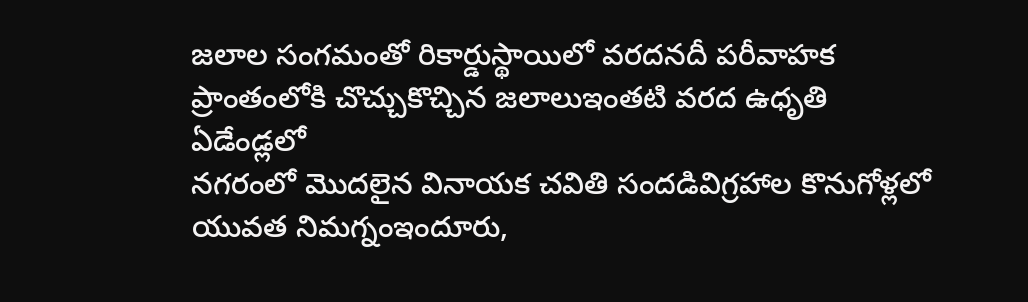జలాల సంగమంతో రికార్డుస్థాయిలో వరదనదీ పరీవాహక ప్రాంతంలోకి చొచ్చుకొచ్చిన జలాలుఇంతటి వరద ఉధృతి ఏడేండ్లలో
నగరంలో మొదలైన వినాయక చవితి సందడివిగ్రహాల కొనుగోళ్లలో యువత నిమగ్నంఇందూరు,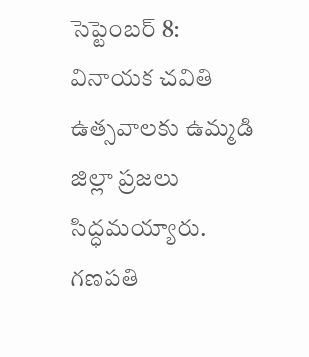సెప్టెంబర్ 8: వినాయక చవితి ఉత్సవాలకు ఉమ్మడి జిల్లా ప్రజలు సిద్ధమయ్యారు. గణపతి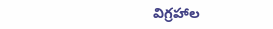విగ్రహాల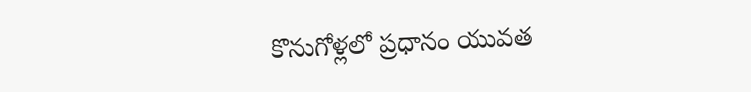కొనుగోళ్లలో ప్రధానం యువత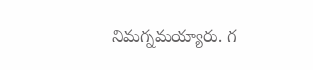నిమగ్నమయ్యారు. గ